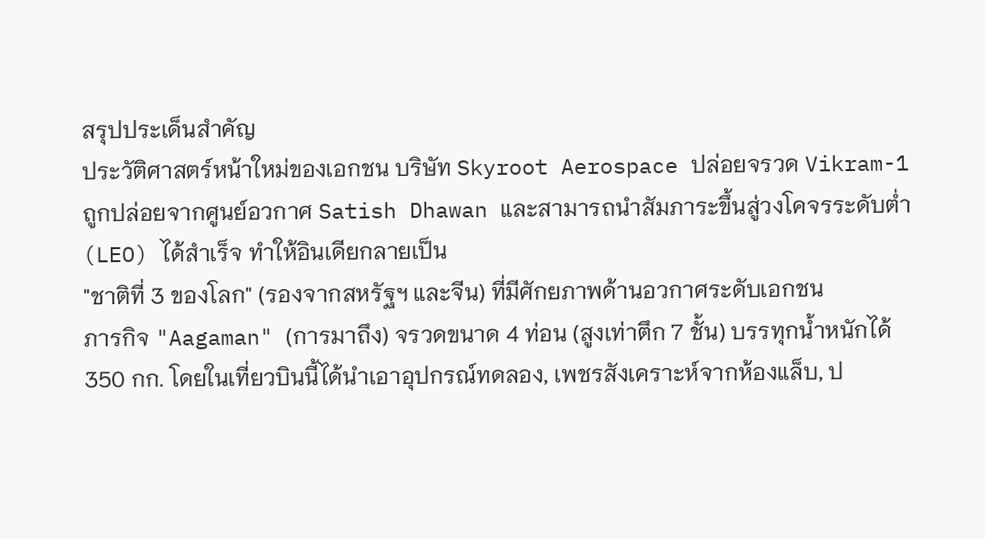สรุปประเด็นสำคัญ
ประวัติศาสตร์หน้าใหม่ของเอกชน บริษัท Skyroot Aerospace ปล่อยจรวด Vikram-1 ถูกปล่อยจากศูนย์อวกาศ Satish Dhawan และสามารถนำสัมภาระขึ้นสู่วงโคจรระดับต่ำ (LEO) ได้สำเร็จ ทำให้อินเดียกลายเป็น
"ชาติที่ 3 ของโลก" (รองจากสหรัฐฯ และจีน) ที่มีศักยภาพด้านอวกาศระดับเอกชน
ภารกิจ "Aagaman" (การมาถึง) จรวดขนาด 4 ท่อน (สูงเท่าตึก 7 ชั้น) บรรทุกน้ำหนักได้ 350 กก. โดยในเที่ยวบินนี้ได้นำเอาอุปกรณ์ทดลอง, เพชรสังเคราะห์จากห้องแล็บ, ป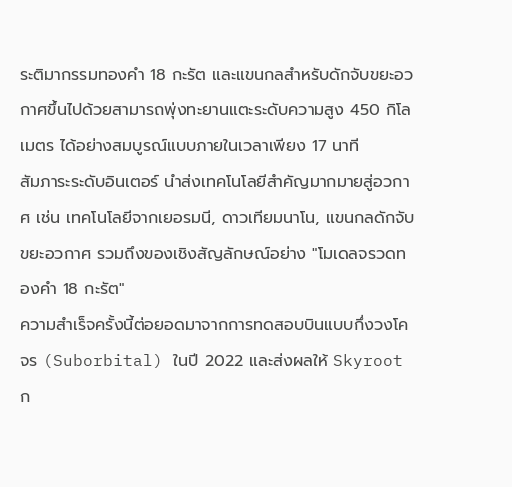ระติมากรรมทองคำ 18 กะรัต และแขนกลสำหรับดักจับขยะอวกาศขึ้นไปด้วยสามารถพุ่งทะยานแตะระดับความสูง 450 กิโลเมตร ได้อย่างสมบูรณ์แบบภายในเวลาเพียง 17 นาที
สัมภาระระดับอินเตอร์ นำส่งเทคโนโลยีสำคัญมากมายสู่อวกาศ เช่น เทคโนโลยีจากเยอรมนี, ดาวเทียมนาโน, แขนกลดักจับขยะอวกาศ รวมถึงของเชิงสัญลักษณ์อย่าง "โมเดลจรวดทองคำ 18 กะรัต"
ความสำเร็จครั้งนี้ต่อยอดมาจากการทดสอบบินแบบกึ่งวงโคจร (Suborbital) ในปี 2022 และส่งผลให้ Skyroot ก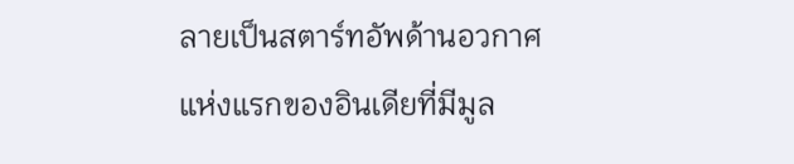ลายเป็นสตาร์ทอัพด้านอวกาศแห่งแรกของอินเดียที่มีมูล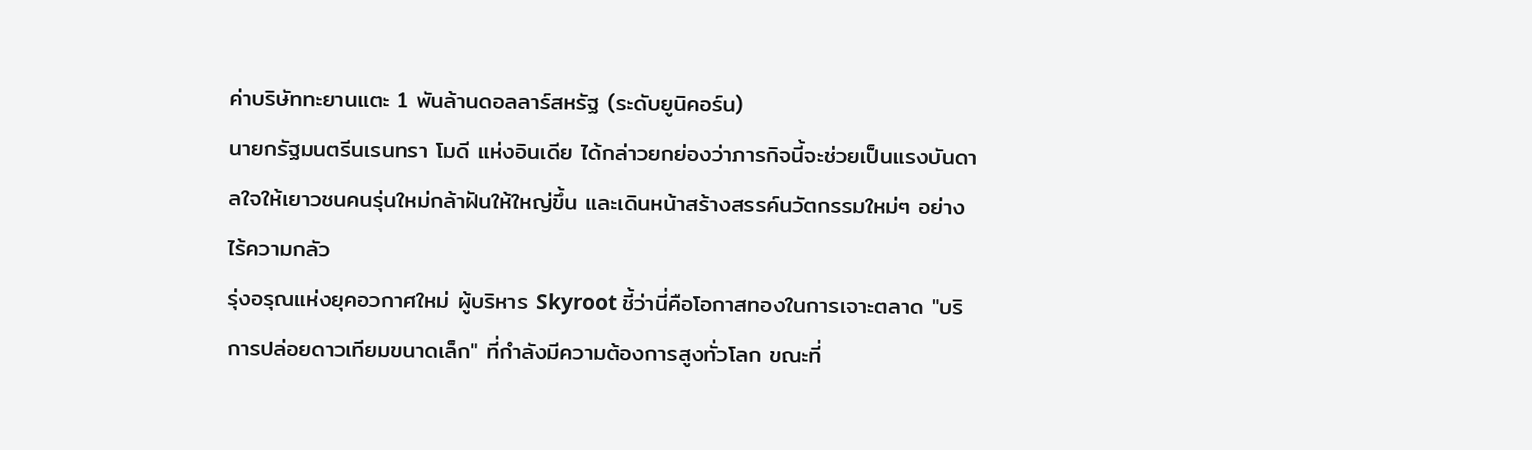ค่าบริษัททะยานแตะ 1 พันล้านดอลลาร์สหรัฐ (ระดับยูนิคอร์น)
นายกรัฐมนตรีนเรนทรา โมดี แห่งอินเดีย ได้กล่าวยกย่องว่าภารกิจนี้จะช่วยเป็นแรงบันดาลใจให้เยาวชนคนรุ่นใหม่กล้าฝันให้ใหญ่ขึ้น และเดินหน้าสร้างสรรค์นวัตกรรมใหม่ๆ อย่างไร้ความกลัว
รุ่งอรุณแห่งยุคอวกาศใหม่ ผู้บริหาร Skyroot ชี้ว่านี่คือโอกาสทองในการเจาะตลาด "บริการปล่อยดาวเทียมขนาดเล็ก" ที่กำลังมีความต้องการสูงทั่วโลก ขณะที่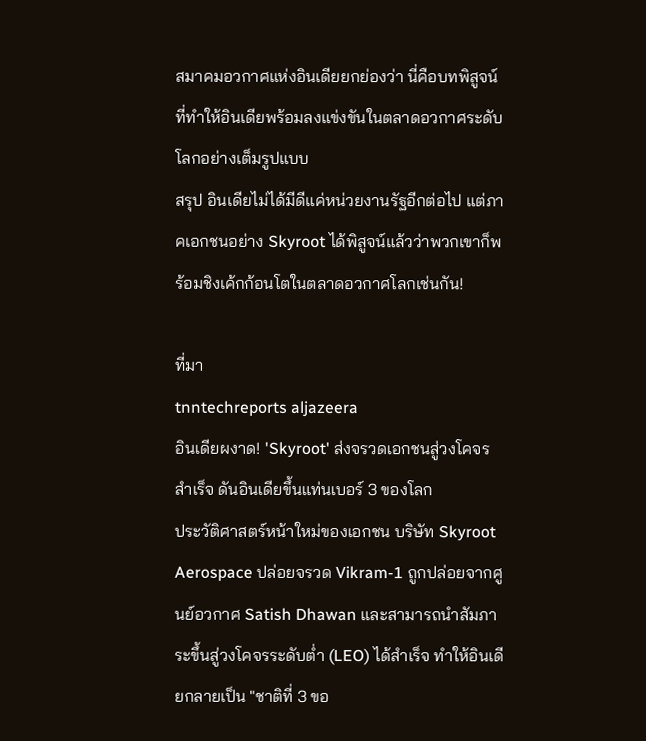สมาคมอวกาศแห่งอินเดียยกย่องว่า นี่คือบทพิสูจน์ที่ทำให้อินเดียพร้อมลงแข่งขันในตลาดอวกาศระดับโลกอย่างเต็มรูปแบบ
สรุป อินเดียไม่ได้มีดีแค่หน่วยงานรัฐอีกต่อไป แต่ภาคเอกชนอย่าง Skyroot ได้พิสูจน์แล้วว่าพวกเขาก็พร้อมชิงเค้กก้อนโตในตลาดอวกาศโลกเช่นกัน!

ที่มา
tnntechreports aljazeera
อินเดียผงาด! 'Skyroot' ส่งจรวดเอกชนสู่วงโคจรสำเร็จ ดันอินเดียขึ้นแท่นเบอร์ 3 ของโลก
ประวัติศาสตร์หน้าใหม่ของเอกชน บริษัท Skyroot Aerospace ปล่อยจรวด Vikram-1 ถูกปล่อยจากศูนย์อวกาศ Satish Dhawan และสามารถนำสัมภาระขึ้นสู่วงโคจรระดับต่ำ (LEO) ได้สำเร็จ ทำให้อินเดียกลายเป็น "ชาติที่ 3 ขอ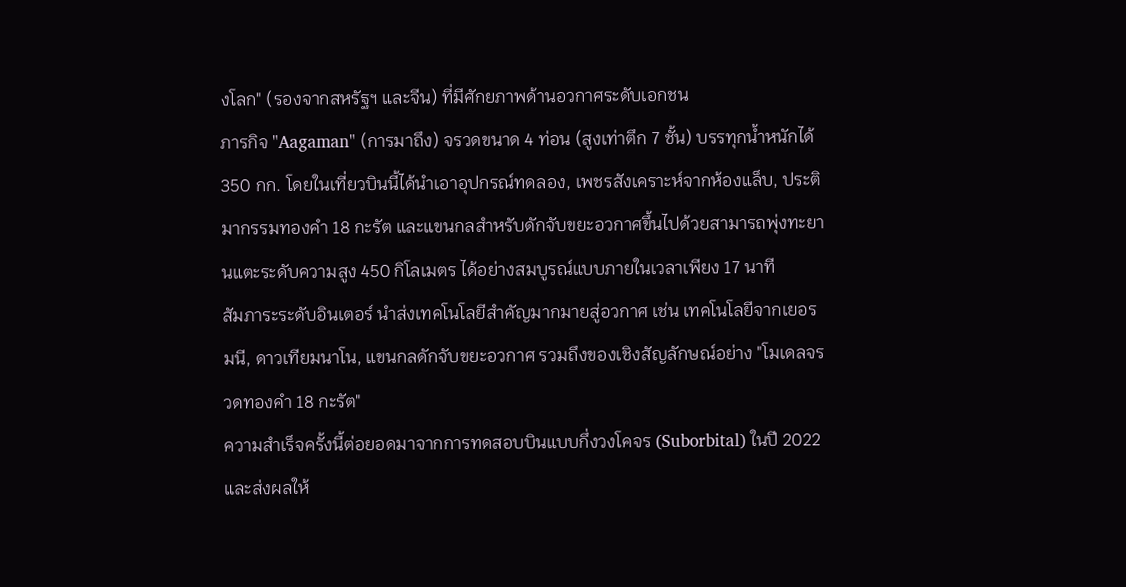งโลก" (รองจากสหรัฐฯ และจีน) ที่มีศักยภาพด้านอวกาศระดับเอกชน
ภารกิจ "Aagaman" (การมาถึง) จรวดขนาด 4 ท่อน (สูงเท่าตึก 7 ชั้น) บรรทุกน้ำหนักได้ 350 กก. โดยในเที่ยวบินนี้ได้นำเอาอุปกรณ์ทดลอง, เพชรสังเคราะห์จากห้องแล็บ, ประติมากรรมทองคำ 18 กะรัต และแขนกลสำหรับดักจับขยะอวกาศขึ้นไปด้วยสามารถพุ่งทะยานแตะระดับความสูง 450 กิโลเมตร ได้อย่างสมบูรณ์แบบภายในเวลาเพียง 17 นาที
สัมภาระระดับอินเตอร์ นำส่งเทคโนโลยีสำคัญมากมายสู่อวกาศ เช่น เทคโนโลยีจากเยอรมนี, ดาวเทียมนาโน, แขนกลดักจับขยะอวกาศ รวมถึงของเชิงสัญลักษณ์อย่าง "โมเดลจรวดทองคำ 18 กะรัต"
ความสำเร็จครั้งนี้ต่อยอดมาจากการทดสอบบินแบบกึ่งวงโคจร (Suborbital) ในปี 2022 และส่งผลให้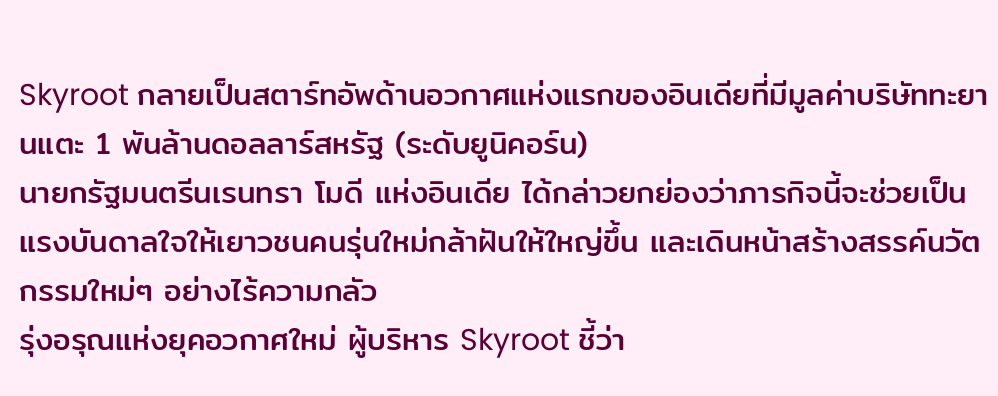Skyroot กลายเป็นสตาร์ทอัพด้านอวกาศแห่งแรกของอินเดียที่มีมูลค่าบริษัททะยานแตะ 1 พันล้านดอลลาร์สหรัฐ (ระดับยูนิคอร์น)
นายกรัฐมนตรีนเรนทรา โมดี แห่งอินเดีย ได้กล่าวยกย่องว่าภารกิจนี้จะช่วยเป็นแรงบันดาลใจให้เยาวชนคนรุ่นใหม่กล้าฝันให้ใหญ่ขึ้น และเดินหน้าสร้างสรรค์นวัตกรรมใหม่ๆ อย่างไร้ความกลัว
รุ่งอรุณแห่งยุคอวกาศใหม่ ผู้บริหาร Skyroot ชี้ว่า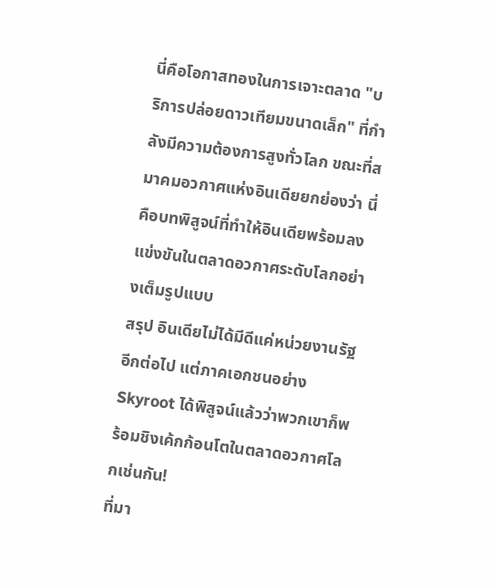นี่คือโอกาสทองในการเจาะตลาด "บริการปล่อยดาวเทียมขนาดเล็ก" ที่กำลังมีความต้องการสูงทั่วโลก ขณะที่สมาคมอวกาศแห่งอินเดียยกย่องว่า นี่คือบทพิสูจน์ที่ทำให้อินเดียพร้อมลงแข่งขันในตลาดอวกาศระดับโลกอย่างเต็มรูปแบบ
สรุป อินเดียไม่ได้มีดีแค่หน่วยงานรัฐอีกต่อไป แต่ภาคเอกชนอย่าง Skyroot ได้พิสูจน์แล้วว่าพวกเขาก็พร้อมชิงเค้กก้อนโตในตลาดอวกาศโลกเช่นกัน!
ที่มา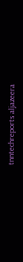tnntechreports aljazeera